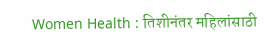Women Health : तिशीनंतर महिलांसाठी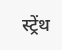स्ट्रेंथ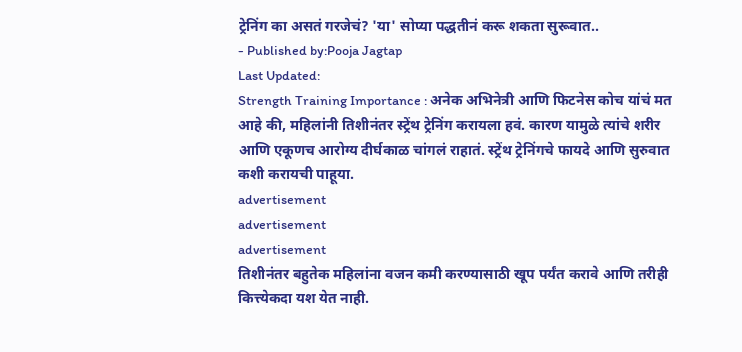ट्रेनिंग का असतं गरजेचं? 'या' सोप्या पद्धतीनं करू शकता सुरूवात..
- Published by:Pooja Jagtap
Last Updated:
Strength Training Importance : अनेक अभिनेत्री आणि फिटनेस कोच यांचं मत आहे की, महिलांनी तिशीनंतर स्ट्रेंथ ट्रेनिंग करायला हवं. कारण यामुळे त्यांचे शरीर आणि एकूणच आरोग्य दीर्घकाळ चांगलं राहातं. स्ट्रेंथ ट्रेनिंगचे फायदे आणि सुरुवात कशी करायची पाहूया.
advertisement
advertisement
advertisement
तिशीनंतर बहुतेक महिलांना वजन कमी करण्यासाठी खूप पर्यंत करावे आणि तरीही कित्त्येकदा यश येत नाही.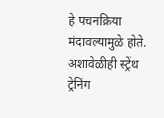हे पचनक्रिया मंदावल्यामुळे होते. अशावेळीही स्ट्रेंथ ट्रेनिंग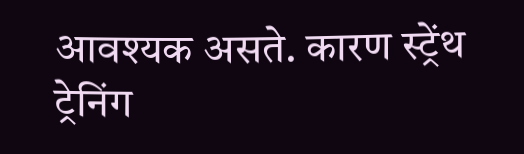आवश्यक असते. कारण स्ट्रेंथ ट्रेनिंग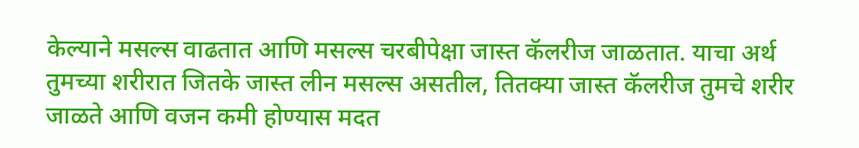केल्याने मसल्स वाढतात आणि मसल्स चरबीपेक्षा जास्त कॅलरीज जाळतात. याचा अर्थ तुमच्या शरीरात जितके जास्त लीन मसल्स असतील, तितक्या जास्त कॅलरीज तुमचे शरीर जाळते आणि वजन कमी होण्यास मदत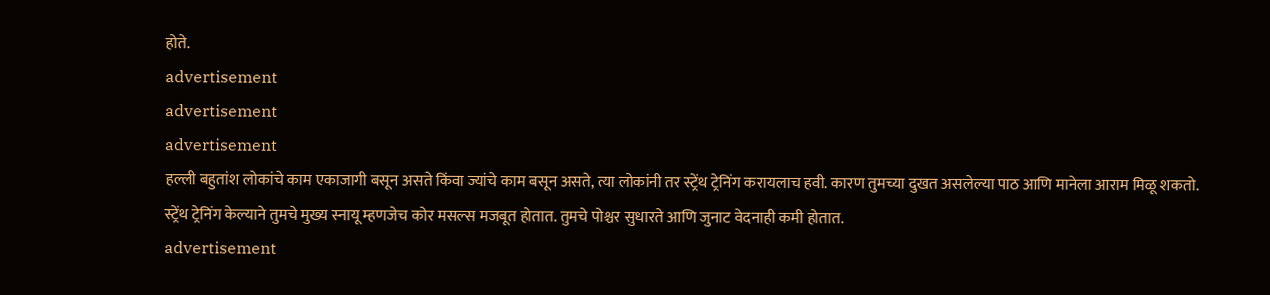होते.
advertisement
advertisement
advertisement
हल्ली बहुतांश लोकांचे काम एकाजागी बसून असते किंवा ज्यांचे काम बसून असते, त्या लोकांनी तर स्ट्रेंथ ट्रेनिंग करायलाच हवी. कारण तुमच्या दुखत असलेल्या पाठ आणि मानेला आराम मिळू शकतो. स्ट्रेंथ ट्रेनिंग केल्याने तुमचे मुख्य स्नायू म्हणजेच कोर मसल्स मजबूत होतात. तुमचे पोश्चर सुधारते आणि जुनाट वेदनाही कमी होतात.
advertisement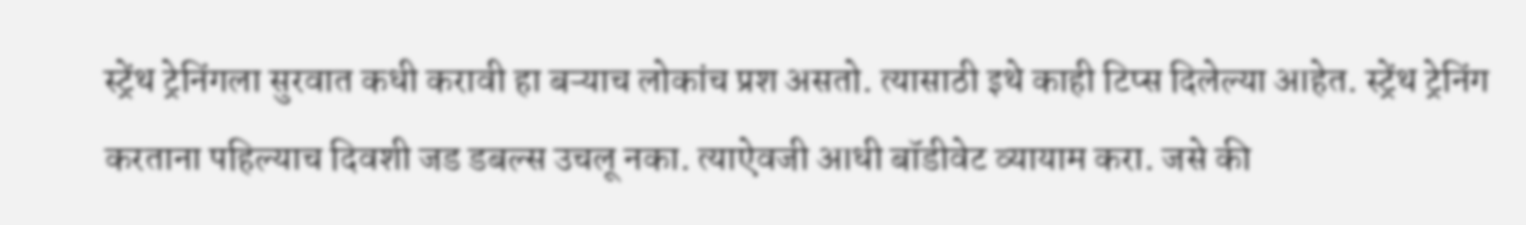स्ट्रेंथ ट्रेनिंगला सुरवात कधी करावी हा बऱ्याच लोकांच प्रश असतो. त्यासाठी इथे काही टिप्स दिलेल्या आहेत. स्ट्रेंथ ट्रेनिंग करताना पहिल्याच दिवशी जड डबल्स उचलू नका. त्याऐवजी आधी बॉडीवेट व्यायाम करा. जसे की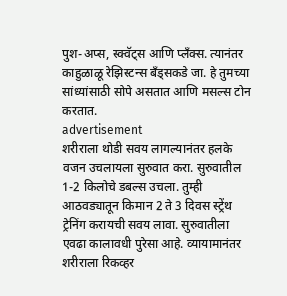पुश-अप्स, स्क्वॅट्स आणि प्लँक्स. त्यानंतर काहुळाळू रेझिस्टन्स बँड्सकडे जा. हे तुमच्या सांध्यांसाठी सोपे असतात आणि मसल्स टोन करतात.
advertisement
शरीराला थोडी सवय लागल्यानंतर हलके वजन उचलायला सुरुवात करा. सुरुवातील 1-2 किलोचे डबल्स उचला. तुम्ही आठवड्यातून किमान 2 ते 3 दिवस स्ट्रेंथ ट्रेनिंग करायची सवय लावा. सुरुवातीला एवढा कालावधी पुरेसा आहे. व्यायामानंतर शरीराला रिकव्हर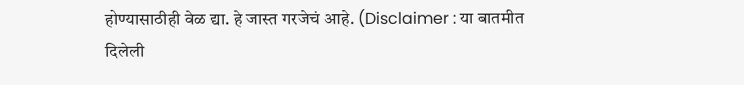होण्यासाठीही वेळ द्या. हे जास्त गरजेचं आहे. (Disclaimer : या बातमीत दिलेली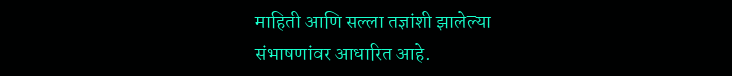माहिती आणि सल्ला तज्ञांशी झालेल्या संभाषणांवर आधारित आहे.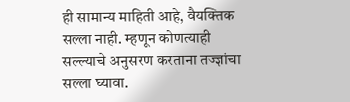ही सामान्य माहिती आहे, वैयक्तिक सल्ला नाही. म्हणून कोणत्याही सल्ल्याचे अनुसरण करताना तज्ज्ञांचा सल्ला घ्यावा.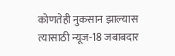कोणतेही नुकसान झाल्यास त्यासाठी न्यूज-18 जबाबदार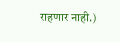राहणार नाही.)